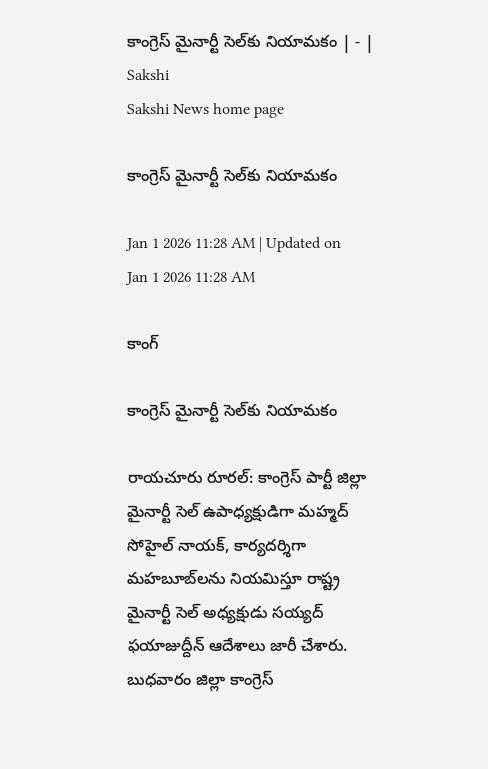కాంగ్రెస్‌ మైనార్టీ సెల్‌కు నియామకం | - | Sakshi
Sakshi News home page

కాంగ్రెస్‌ మైనార్టీ సెల్‌కు నియామకం

Jan 1 2026 11:28 AM | Updated on Jan 1 2026 11:28 AM

కాంగ్

కాంగ్రెస్‌ మైనార్టీ సెల్‌కు నియామకం

రాయచూరు రూరల్‌: కాంగ్రెస్‌ పార్టీ జిల్లా మైనార్టీ సెల్‌ ఉపాధ్యక్షుడిగా మహ్మద్‌ సోహైల్‌ నాయక్‌, కార్యదర్శిగా మహబూబ్‌లను నియమిస్తూ రాష్ట్ర మైనార్టీ సెల్‌ అధ్యక్షుడు సయ్యద్‌ ఫయాజుద్దీన్‌ ఆదేశాలు జారీ చేశారు. బుధవారం జిల్లా కాంగ్రెస్‌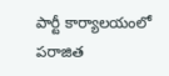పార్టీ కార్యాలయంలో పరాజిత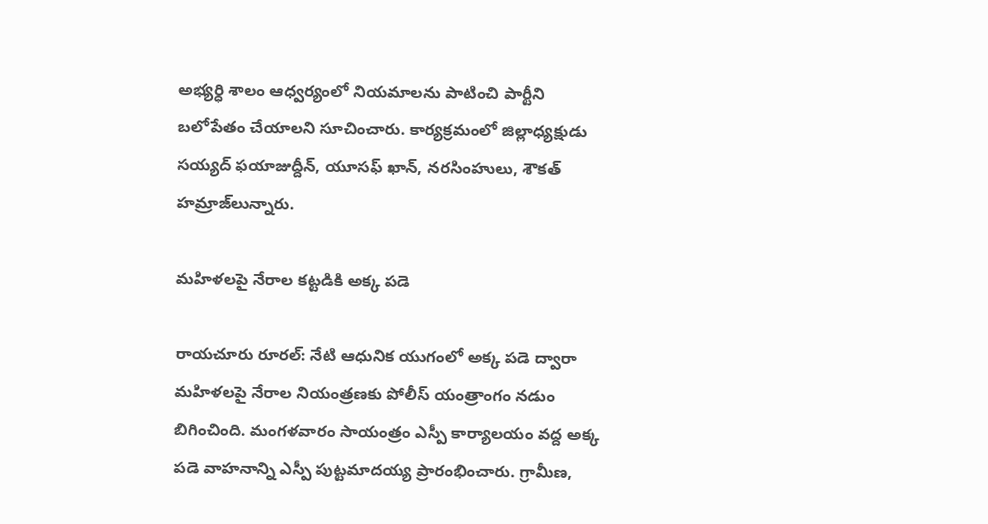అభ్యర్ధి శాలం ఆధ్వర్యంలో నియమాలను పాటించి పార్టీని బలోపేతం చేయాలని సూచించారు. కార్యక్రమంలో జిల్లాధ్యక్షుడు సయ్యద్‌ ఫయాజుద్దీన్‌, యూసఫ్‌ ఖాన్‌, నరసింహులు, శౌకత్‌ హమ్రాజ్‌లున్నారు.

మహిళలపై నేరాల కట్టడికి అక్క పడె

రాయచూరు రూరల్‌: నేటి ఆధునిక యుగంలో అక్క పడె ద్వారా మహిళలపై నేరాల నియంత్రణకు పోలీస్‌ యంత్రాంగం నడుం బిగించింది. మంగళవారం సాయంత్రం ఎస్పీ కార్యాలయం వద్ద అక్క పడె వాహనాన్ని ఎస్పీ పుట్టమాదయ్య ప్రారంభించారు. గ్రామీణ,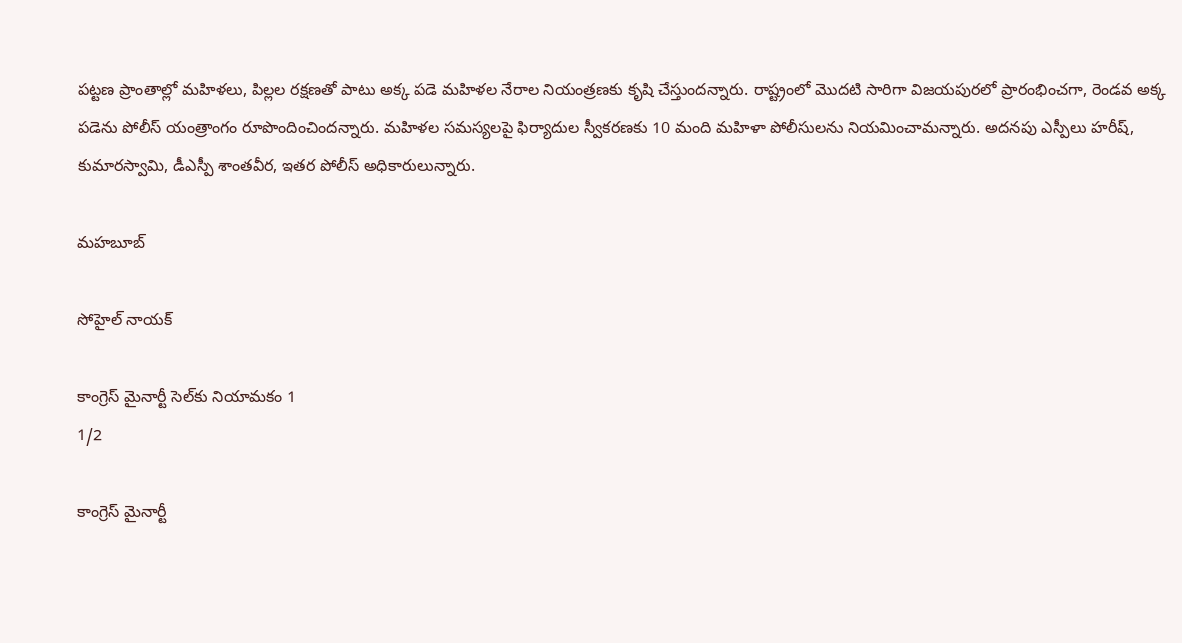పట్టణ ప్రాంతాల్లో మహిళలు, పిల్లల రక్షణతో పాటు అక్క పడె మహిళల నేరాల నియంత్రణకు కృషి చేస్తుందన్నారు. రాష్ట్రంలో మొదటి సారిగా విజయపురలో ప్రారంభించగా, రెండవ అక్క పడెను పోలీస్‌ యంత్రాంగం రూపొందించిందన్నారు. మహిళల సమస్యలపై ఫిర్యాదుల స్వీకరణకు 10 మంది మహిళా పోలీసులను నియమించామన్నారు. అదనపు ఎస్పీలు హరీష్‌, కుమారస్వామి, డీఎస్పీ శాంతవీర, ఇతర పోలీస్‌ అధికారులున్నారు.

మహబూబ్‌

సోహైల్‌ నాయక్‌

కాంగ్రెస్‌ మైనార్టీ సెల్‌కు నియామకం 1
1/2

కాంగ్రెస్‌ మైనార్టీ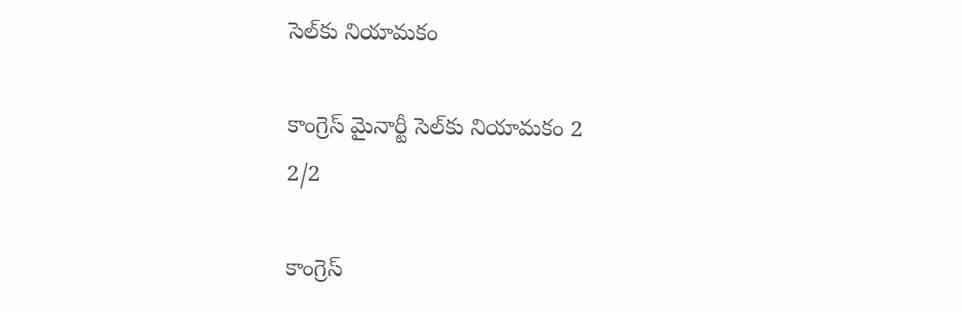సెల్‌కు నియామకం

కాంగ్రెస్‌ మైనార్టీ సెల్‌కు నియామకం 2
2/2

కాంగ్రెస్‌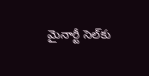మైనార్టీ సెల్‌కు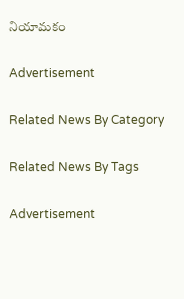నియామకం

Advertisement

Related News By Category

Related News By Tags

Advertisement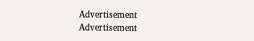Advertisement
Advertisement